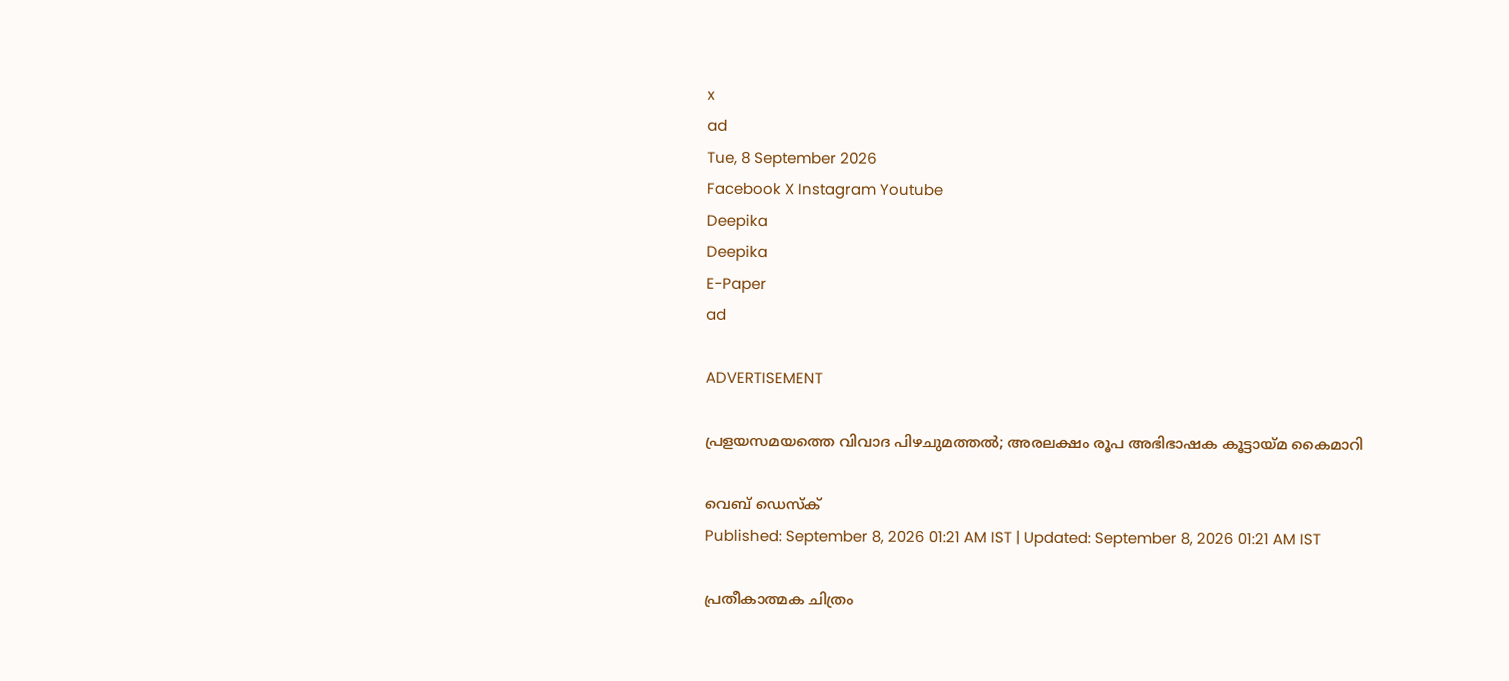x
ad
Tue, 8 September 2026
Facebook X Instagram Youtube
Deepika
Deepika
E-Paper
ad

ADVERTISEMENT

പ്രളയസമയത്തെ വിവാദ പിഴചുമത്തൽ; അരലക്ഷം രൂപ അഭിഭാഷക കൂട്ടായ്മ കൈമാറി

വെബ് ഡെസ്ക്
Published: September 8, 2026 01:21 AM IST | Updated: September 8, 2026 01:21 AM IST

പ്രതീകാത്മക ചിത്രം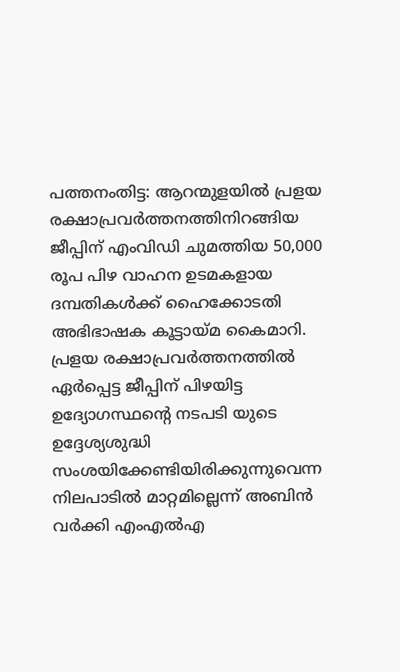പത്തനംതിട്ട: ആറന്മുളയിൽ പ്രളയ രക്ഷാപ്രവർത്തനത്തിനിറങ്ങിയ ജീപ്പിന് എംവിഡി ചുമത്തിയ 50,000 രൂപ പിഴ വാഹന ഉടമകളായ ദമ്പതികൾക്ക് ഹൈക്കോടതി അഭിഭാഷക കൂട്ടായ്മ കൈമാറി. പ്രളയ രക്ഷാപ്രവർത്തനത്തിൽ ഏർപ്പെട്ട ജീപ്പിന് പിഴയിട്ട ഉദ്യോഗസ്ഥന്‍റെ നടപടി യുടെ ഉദ്ദേശ്യശുദ്ധി സംശയിക്കേണ്ടിയിരിക്കുന്നുവെന്ന നിലപാടിൽ മാറ്റമില്ലെന്ന് അബിൻ വർക്കി എംഎൽഎ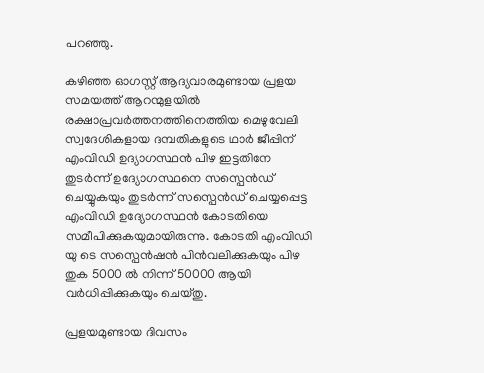പറഞ്ഞു.

കഴിഞ്ഞ ഓഗസ്റ്റ് ആദ്യവാരമുണ്ടായ പ്രളയ സമയത്ത് ആറന്മുളയിൽ രക്ഷാപ്രവർത്തനത്തിനെത്തിയ മെഴുവേലി സ്വദേശികളായ ദമ്പതികളുടെ ഥാർ ജീപ്പിന് എംവിഡി ഉദ്യാഗസ്ഥൻ പിഴ ഇട്ടതിനേ തുടർന്ന് ഉദ്യോഗസ്ഥനെ സസ്പെൻഡ് ചെയ്യുകയും തുടർന്ന് സസ്പെൻഡ് ചെയ്യപ്പെട്ട എംവിഡി ഉദ്യോഗസ്ഥൻ കോടതിയെ സമീപിക്കുകയുമായിരുന്നു. കോടതി എംവിഡി യു ടെ സസ്പെൻഷൻ പിൻവലിക്കുകയും പിഴ തുക 5000 ൽ നിന്ന് 50000 ആയി വർധിപ്പിക്കുകയും ചെയ്തു.

പ്രളയമുണ്ടായ ദിവസം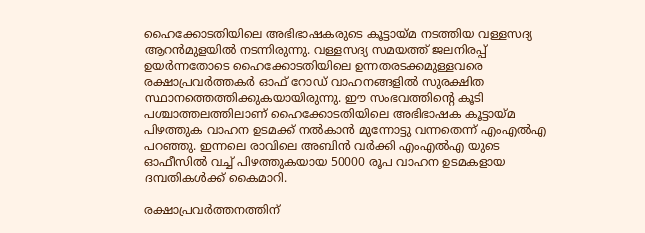ഹൈക്കോടതിയിലെ അഭിഭാഷകരുടെ കൂട്ടായ്മ നടത്തിയ വള്ളസദ്യ ആറൻമുളയിൽ നടന്നിരുന്നു. വള്ളസദ്യ സമയത്ത് ജലനിരപ്പ് ഉയർന്നതോടെ ഹൈക്കോടതിയിലെ ഉന്നതരടക്കമുള്ളവരെ രക്ഷാപ്രവർത്തകർ ഓഫ് റോഡ് വാഹനങ്ങളിൽ സുരക്ഷിത സ്ഥാനത്തെത്തിക്കുകയായിരുന്നു. ഈ സംഭവത്തിന്‍റെ കൂടി പശ്ചാത്തലത്തിലാണ് ഹൈക്കോടതിയിലെ അഭിഭാഷക കൂട്ടായ്മ പിഴത്തുക വാഹന ഉടമക്ക് നൽകാൻ മുന്നോട്ടു വന്നതെന്ന് എംഎൽഎ പറഞ്ഞു. ഇന്നലെ രാവിലെ അബിൻ വർക്കി എംഎൽഎ യുടെ ഓഫീസിൽ വച്ച് പിഴത്തുകയായ 50000 രൂപ വാഹന ഉടമകളായ ദമ്പതികൾക്ക് കൈമാറി.

രക്ഷാപ്രവർത്തനത്തിന്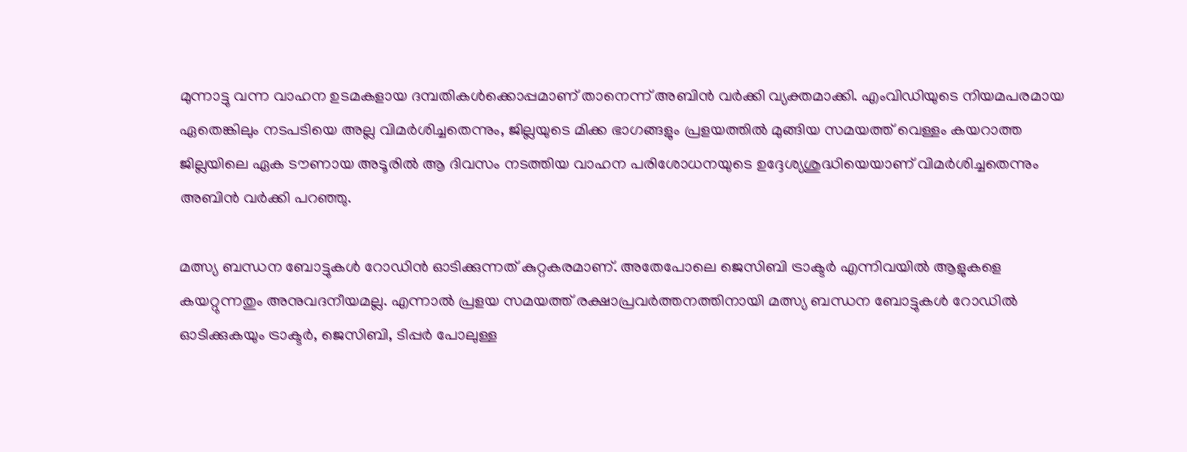മുന്നാട്ടു വന്ന വാഹന ഉടമകളായ ദമ്പതികൾക്കൊപ്പമാണ് താനെന്ന് അബിൻ വർക്കി വ്യക്തമാക്കി. എംവിഡിയുടെ നിയമപരമായ ഏതെങ്കിലും നടപടിയെ അല്ല വിമർശിച്ചതെന്നും, ജില്ലയുടെ മിക്ക ഭാഗങ്ങളും പ്രളയത്തിൽ മുങ്ങിയ സമയത്ത് വെള്ളം കയറാത്ത ജില്ലയിലെ ഏക ടൗണായ അടൂരിൽ ആ ദിവസം നടത്തിയ വാഹന പരിശോധനയുടെ ഉദ്ദേശ്യശുദ്ധിയെയാണ് വിമർശിച്ചതെന്നും അബിൻ വർക്കി പറഞ്ഞു.

മത്സ്യ ബന്ധന ബോട്ടുകൾ റോഡിൻ ഓടിക്കുന്നത് കുറ്റകരമാണ്. അതേപോലെ ജെസിബി ട്രാക്ടർ എന്നിവയിൽ ആളുകളെ കയറ്റുന്നതും അനുവദനീയമല്ല. എന്നാൽ പ്രളയ സമയത്ത് രക്ഷാപ്രവർത്തനത്തിനായി മത്സ്യ ബന്ധന ബോട്ടുകൾ റോഡിൽ ഓടിക്കുകയും ട്രാക്ടർ, ജെസിബി, ടിപ്പർ പോലുള്ള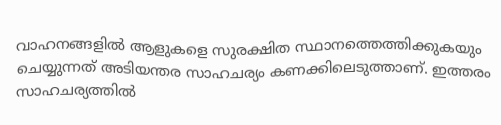വാഹനങ്ങളിൽ ആളുകളെ സുരക്ഷിത സ്ഥാനത്തെത്തിക്കുകയും ചെയ്യുന്നത് അടിയന്തര സാഹചര്യം കണക്കിലെടുത്താണ്. ഇത്തരം സാഹചര്യത്തിൽ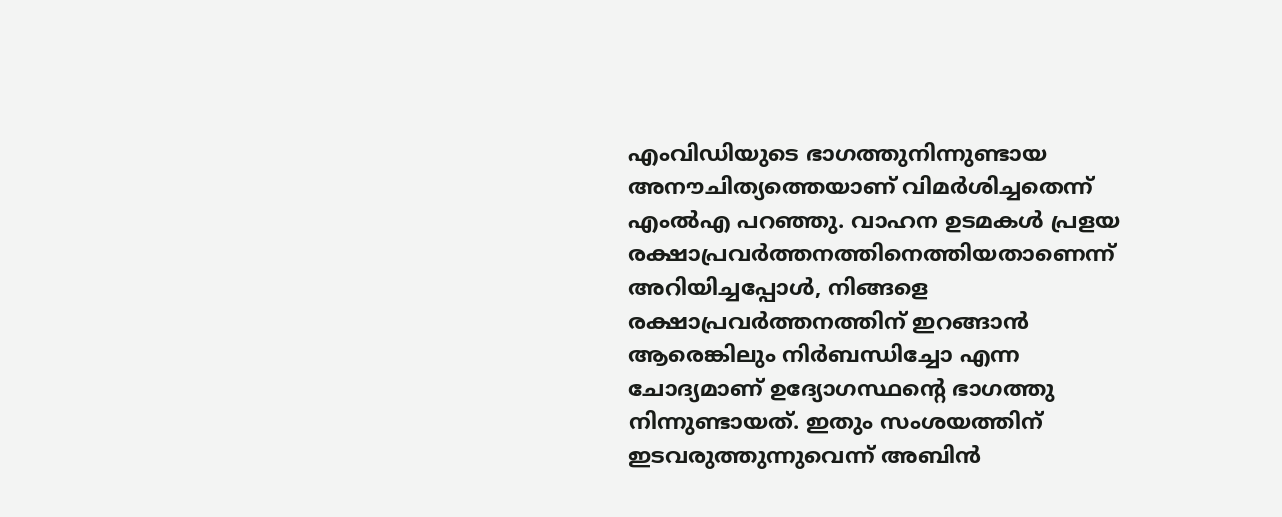എംവിഡിയുടെ ഭാഗത്തുനിന്നുണ്ടായ അനൗചിത്യത്തെയാണ് വിമർശിച്ചതെന്ന് എംൽഎ പറഞ്ഞു. വാഹന ഉടമകൾ പ്രളയ രക്ഷാപ്രവർത്തനത്തിനെത്തിയതാണെന്ന് അറിയിച്ചപ്പോൾ, നിങ്ങളെ രക്ഷാപ്രവർത്തനത്തിന് ഇറങ്ങാൻ ആരെങ്കിലും നിർബന്ധിച്ചോ എന്ന ചോദ്യമാണ് ഉദ്യോഗസ്ഥന്‍റെ ഭാഗത്തു നിന്നുണ്ടായത്. ഇതും സംശയത്തിന് ഇടവരുത്തുന്നുവെന്ന് അബിൻ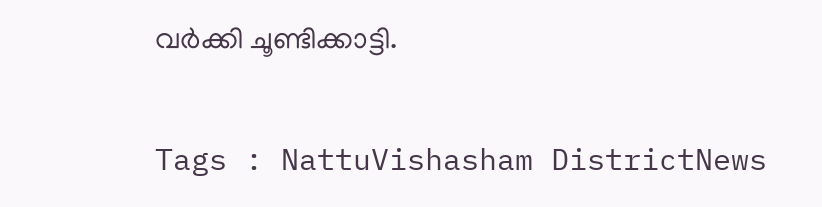വർക്കി ചൂണ്ടിക്കാട്ടി.

Tags : NattuVishasham DistrictNews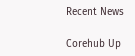Recent News

Corehub Up